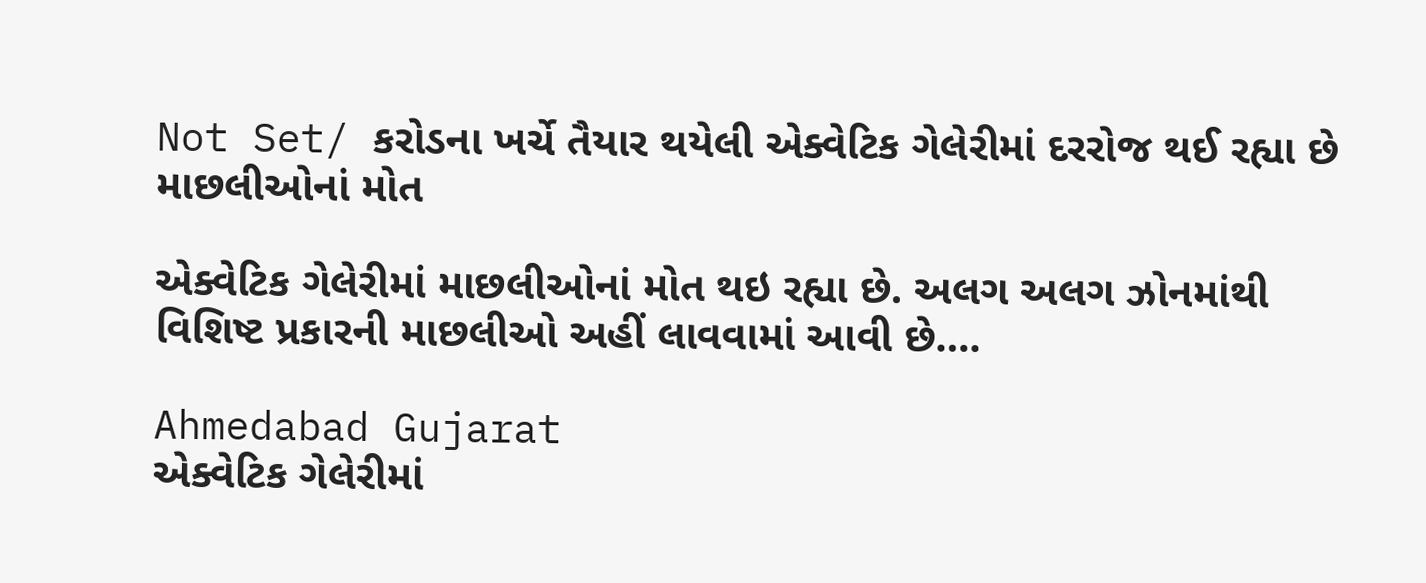Not Set/ કરોડના ખર્ચે તૈયાર થયેલી એક્વેટિક ગેલેરીમાં દરરોજ થઈ રહ્યા છે માછલીઓનાં મોત

એક્વેટિક ગેલેરીમાં માછલીઓનાં મોત થઇ રહ્યા છે. અલગ અલગ ઝોનમાંથી વિશિષ્ટ પ્રકારની માછલીઓ અહીં લાવવામાં આવી છે….

Ahmedabad Gujarat
એક્વેટિક ગેલેરીમાં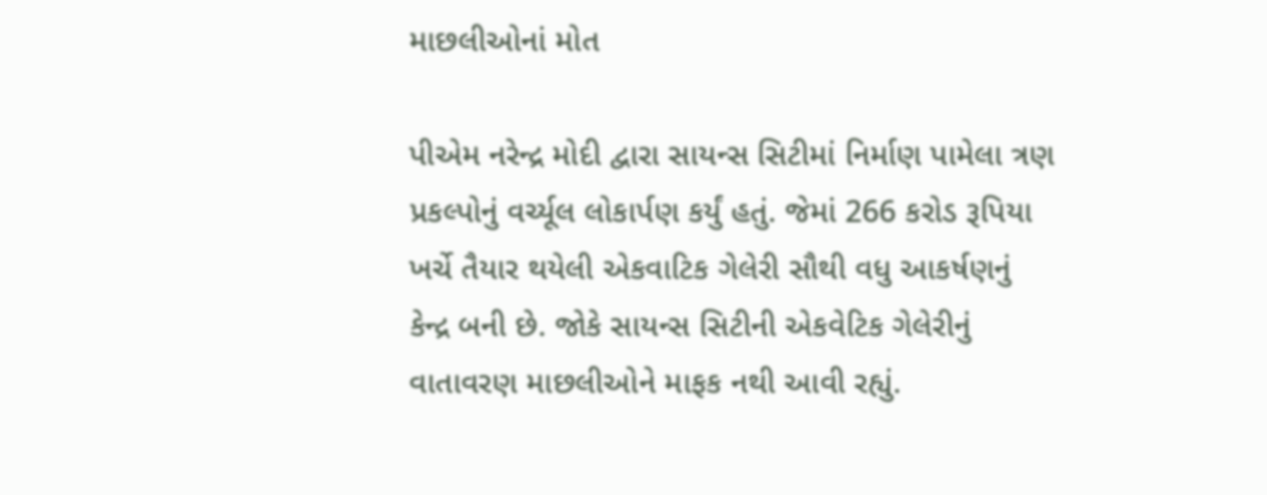માછલીઓનાં મોત

પીએમ નરેન્દ્ર મોદી દ્વારા સાયન્સ સિટીમાં નિર્માણ પામેલા ત્રણ પ્રકલ્પોનું વર્ચ્યૂલ લોકાર્પણ કર્યું હતું. જેમાં 266 કરોડ રૂપિયા ખર્ચે તૈયાર થયેલી એકવાટિક ગેલેરી સૌથી વધુ આકર્ષણનું કેન્દ્ર બની છે. જોકે સાયન્સ સિટીની એકવેટિક ગેલેરીનું વાતાવરણ માછલીઓને માફક નથી આવી રહ્યું.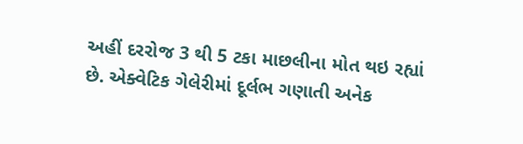અહીં દરરોજ 3 થી 5 ટકા માછલીના મોત થઇ રહ્યાં છે. એક્વેટિક ગેલેરીમાં દૂર્લભ ગણાતી અનેક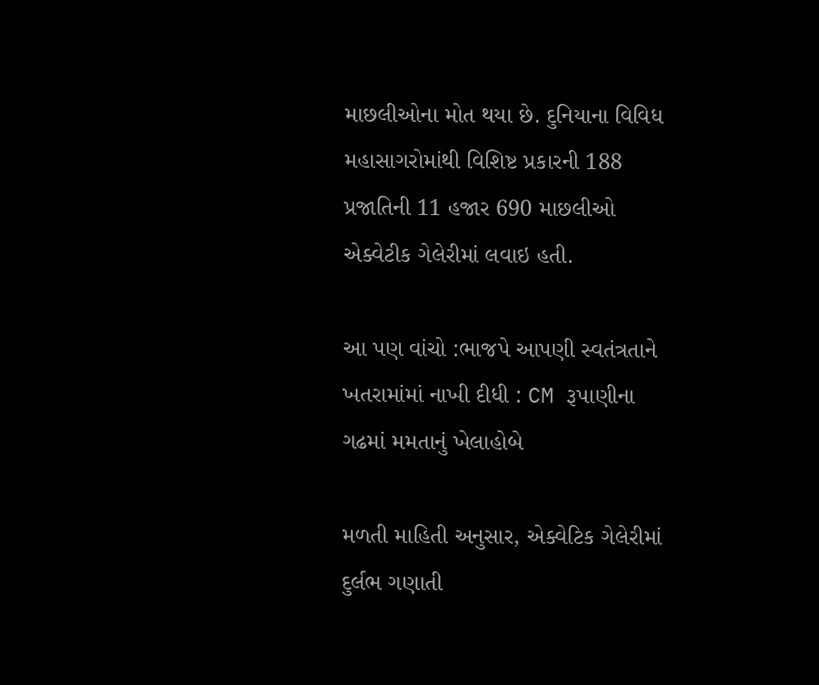માછલીઓના મોત થયા છે. દુનિયાના વિવિધ મહાસાગરોમાંથી વિશિષ્ટ પ્રકારની 188 પ્રજાતિની 11 હજાર 690 માછલીઓ એક્વેટીક ગેલેરીમાં લવાઇ હતી.

આ પણ વાંચો :ભાજપે આપણી સ્વતંત્રતાને ખતરામાંમાં નાખી દીધી : CM રૂપાણીના ગઢમાં મમતાનું ખેલાહોબે

મળતી માહિતી અનુસાર, એક્વેટિક ગેલેરીમાં દુર્લભ ગણાતી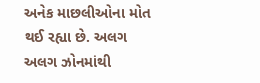અનેક માછલીઓના મોત થઈ રહ્યા છે. અલગ અલગ ઝોનમાંથી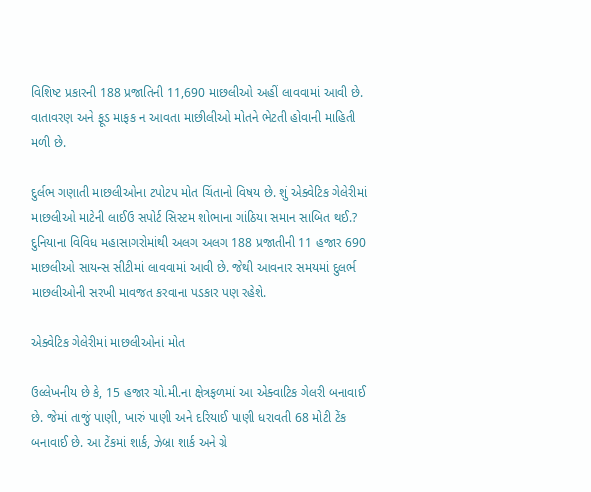વિશિષ્ટ પ્રકારની 188 પ્રજાતિની 11,690 માછલીઓ અહીં લાવવામાં આવી છે. વાતાવરણ અને ફૂડ માફક ન આવતા માછીલીઓ મોતને ભેટતી હોવાની માહિતી મળી છે.

દુર્લભ ગણાતી માછલીઓના ટપોટપ મોત ચિંતાનો વિષય છે. શું એક્વેટિક ગેલેરીમાં માછલીઓ માટેની લાઈઉ સપોર્ટ સિસ્ટમ શોભાના ગાંઠિયા સમાન સાબિત થઈ.? દુનિયાના વિવિધ મહાસાગરોમાંથી અલગ અલગ 188 પ્રજાતીની 11 હજાર 690 માછલીઓ સાયન્સ સીટીમાં લાવવામાં આવી છે. જેથી આવનાર સમયમાં દુલર્ભ માછલીઓની સરખી માવજત કરવાના પડકાર પણ રહેશે.

એક્વેટિક ગેલેરીમાં માછલીઓનાં મોત

ઉલ્લેખનીય છે કે, 15 હજાર ચો.મી.ના ક્ષેત્રફળમાં આ એક્વાટિક ગેલરી બનાવાઈ છે. જેમાં તાજું પાણી, ખારું પાણી અને દરિયાઈ પાણી ધરાવતી 68 મોટી ટેંક બનાવાઈ છે. આ ટેંકમાં શાર્ક, ઝેબ્રા શાર્ક અને ગ્રે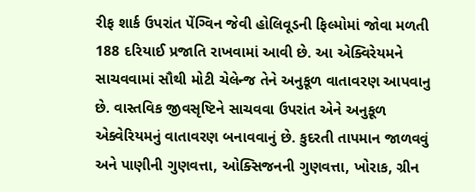રીફ શાર્ક ઉપરાંત પેંગ્વિન જેવી હોલિવૂડની ફિલ્મોમાં જોવા મળતી 188 દરિયાઈ પ્રજાતિ રાખવામાં આવી છે. આ એક્વિરેયમને સાચવવામાં સૌથી મોટી ચેલેન્જ તેને અનુકૂળ વાતાવરણ આપવાનુ છે. વાસ્તવિક જીવસૃષ્ટિને સાચવવા ઉપરાંત એને અનુકૂળ એક્વેરિયમનું વાતાવરણ બનાવવાનું છે. કુદરતી તાપમાન જાળવવું અને પાણીની ગુણવત્તા, ઓક્સિજનની ગુણવત્તા, ખોરાક, ગ્રીન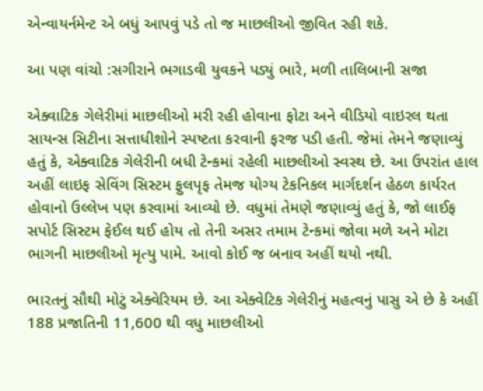એન્વાયર્નમેન્ટ એ બધું આપવું પડે તો જ માછલીઓ જીવિત રહી શકે.

આ પણ વાંચો :સગીરાને ભગાડવી યુવકને પડ્યું ભારે, મળી તાલિબાની સજા

એક્વાટિક ગેલેરીમાં માછલીઓ મરી રહી હોવાના ફોટા અને વીડિયો વાઇરલ થતા સાયન્સ સિટીના સત્તાધીશોને સ્પષ્ટતા કરવાની ફરજ પડી હતી. જેમાં તેમને જણાવ્યું હતું કે, એક્વાટિક ગેલેરીની બધી ટેન્કમાં રહેલી માછલીઓ સ્વસ્થ છે. આ ઉપરાંત હાલ અહીં લાઇફ સેવિંગ સિસ્ટમ ફુલપૃફ તેમજ યોગ્ય ટેકનિકલ માર્ગદર્શન હેઠળ કાર્યરત હોવાનો ઉલ્લેખ પણ કરવામાં આવ્યો છે. વધુમાં તેમણે જણાવ્યું હતું કે, જો લાઈફ સપોર્ટ સિસ્ટમ ફેઈલ થઈ હોય તો તેની અસર તમામ ટેન્કમાં જોવા મળે અને મોટા ભાગની માછલીઓ મૃત્યુ પામે. આવો કોઈ જ બનાવ અહીં થયો નથી.

ભારતનું સૌથી મોટું એક્વેરિયમ છે. આ એક્વેટિક ગેલેરીનું મહત્વનું પાસુ એ છે કે અહીં 188 પ્રજાતિની 11,600 થી વધુ માછલીઓ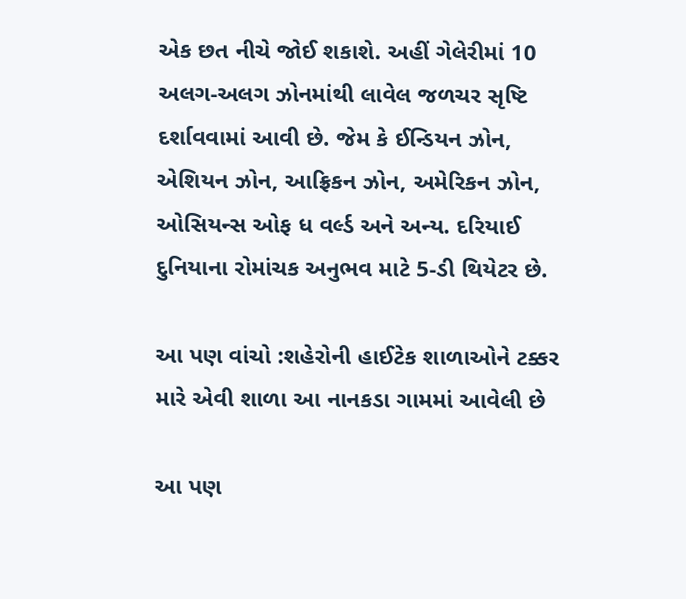એક છત નીચે જોઈ શકાશે. અહીં ગેલેરીમાં 10 અલગ-અલગ ઝોનમાંથી લાવેલ જળચર સૃષ્ટિ દર્શાવવામાં આવી છે. જેમ કે ઈન્ડિયન ઝોન, એશિયન ઝોન, આફ્રિકન ઝોન, અમેરિકન ઝોન, ઓસિયન્સ ઓફ ધ વર્લ્ડ અને અન્ય. દરિયાઈ દુનિયાના રોમાંચક અનુભવ માટે 5-ડી થિયેટર છે.

આ પણ વાંચો :શહેરોની હાઈટેક શાળાઓને ટક્કર મારે એવી શાળા આ નાનકડા ગામમાં આવેલી છે

આ પણ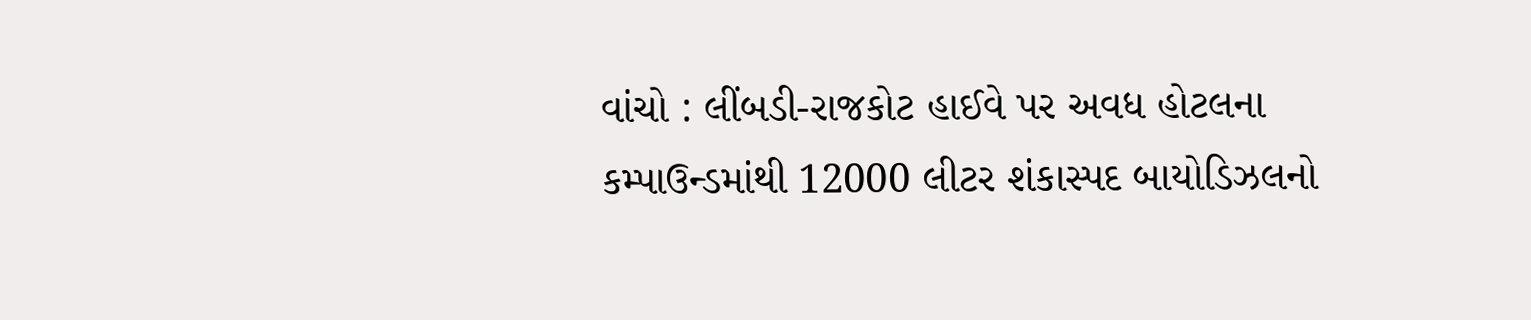વાંચો : લીંબડી-રાજકોટ હાઈવે પર અવધ હોટલના કમ્પાઉન્ડમાંથી 12000 લીટર શંકાસ્પદ બાયોડિઝલનો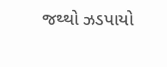જથ્થો ઝડપાયો